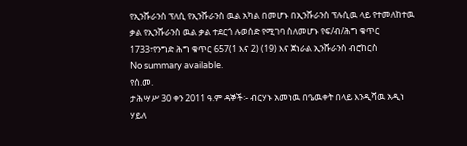የኢንሹራንስ ፕለሲ የኢንሹራንስ ዉል አካል በመሆኑ በኢንሹራንስ ፕሉሲዉ ላይ የተመለከተዉ ቃል የኢንሹራንስ ዉል ቃል ተደርጎ ሉወሰድ የሚገባ ስለመሆኑ የፍ/ብ/ሕግ ቁጥር 1733፣የንግድ ሕግ ቁጥር 657(1 እና 2) (19) እና ጀነራል ኢንሹራንስ ብሮከርስ
No summary available.
የሰ.መ.
ታሕሣሥ 30 ቀን 2011 ዓ.ም ዳኞች፡- ብርሃኑ አመነዉ በዔዉቀት በላይ እንዲሻዉ አዲነ ሃይለ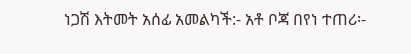ነጋሽ እትመት አሰፊ አመልካች:- አቶ ቦጃ በየነ ተጠሪ፡-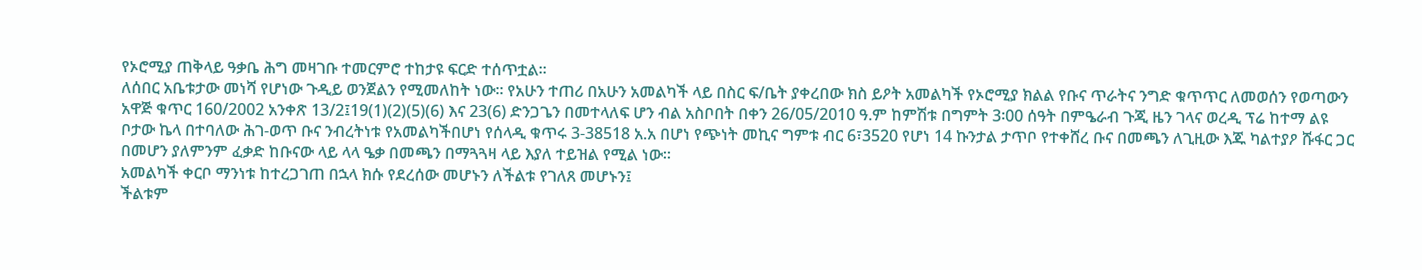የኦሮሚያ ጠቅላይ ዓቃቤ ሕግ መዛገቡ ተመርምሮ ተከታዩ ፍርድ ተሰጥቷል።
ለሰበር አቤቱታው መነሻ የሆነው ጉዲይ ወንጀልን የሚመለከት ነው። የአሁን ተጠሪ በአሁን አመልካች ላይ በስር ፍ/ቤት ያቀረበው ክስ ይዖት አመልካች የኦሮሚያ ክልል የቡና ጥራትና ንግድ ቁጥጥር ለመወሰን የወጣውን አዋጅ ቁጥር 160/2002 አንቀጽ 13/2፤19(1)(2)(5)(6) እና 23(6) ድንጋጌን በመተላለፍ ሆን ብል አስቦበት በቀን 26/05/2010 ዓ.ም ከምሽቱ በግምት 3፡00 ሰዓት በምዔራብ ጉጂ ዜን ገላና ወረዲ ፕሬ ከተማ ልዩ ቦታው ኬላ በተባለው ሕገ-ወጥ ቡና ንብረትነቱ የአመልካችበሆነ የሰላዲ ቁጥሩ 3-38518 አ.አ በሆነ የጭነት መኪና ግምቱ ብር 6፣3520 የሆነ 14 ኩንታል ታጥቦ የተቀሸረ ቡና በመጫን ለጊዚው እጁ ካልተያዖ ሹፋር ጋር በመሆን ያለምንም ፈቃድ ከቡናው ላይ ላላ ዔቃ በመጫን በማጓጓዛ ላይ እያለ ተይዝል የሚል ነው።
አመልካች ቀርቦ ማንነቱ ከተረጋገጠ በኋላ ክሱ የደረሰው መሆኑን ለችልቱ የገለጸ መሆኑን፤
ችልቱም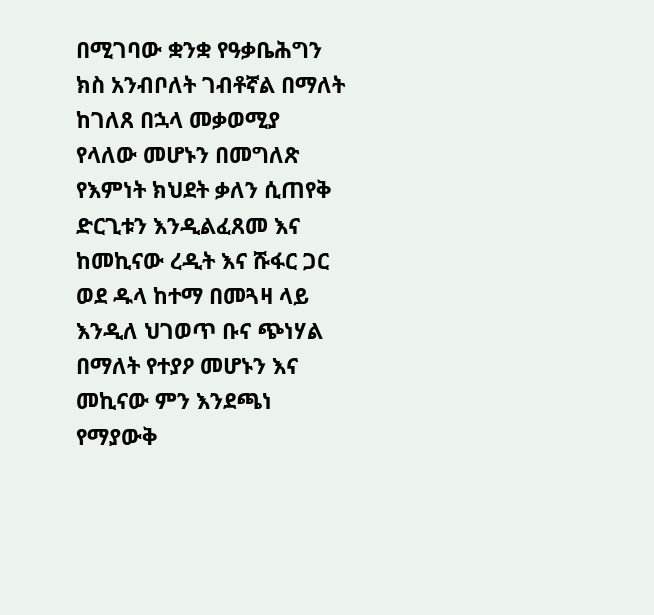በሚገባው ቋንቋ የዓቃቤሕግን ክስ አንብቦለት ገብቶኛል በማለት ከገለጸ በኋላ መቃወሚያ የላለው መሆኑን በመግለጽ የእምነት ክህደት ቃለን ሲጠየቅ ድርጊቱን እንዲልፈጸመ እና ከመኪናው ረዲት እና ሹፋር ጋር ወደ ዱላ ከተማ በመጓዛ ላይ እንዲለ ህገወጥ ቡና ጭነሃል በማለት የተያዖ መሆኑን እና መኪናው ምን እንደጫነ የማያውቅ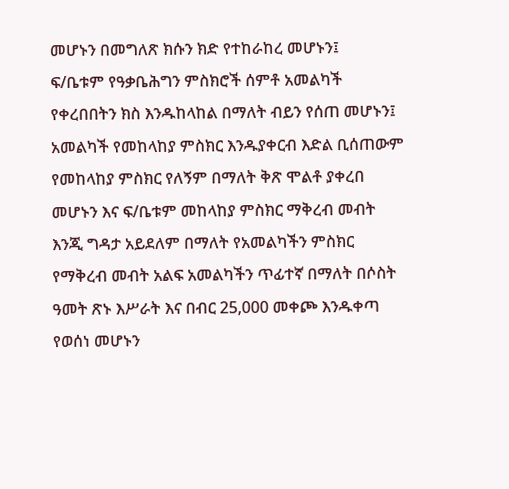መሆኑን በመግለጽ ክሱን ክድ የተከራከረ መሆኑን፤
ፍ/ቤቱም የዓቃቤሕግን ምስክሮች ሰምቶ አመልካች የቀረበበትን ክስ እንዱከላከል በማለት ብይን የሰጠ መሆኑን፤ አመልካች የመከላከያ ምስክር እንዱያቀርብ እድል ቢሰጠውም የመከላከያ ምስክር የለኝም በማለት ቅጽ ሞልቶ ያቀረበ መሆኑን እና ፍ/ቤቱም መከላከያ ምስክር ማቅረብ መብት እንጂ ግዳታ አይደለም በማለት የአመልካችን ምስክር የማቅረብ መብት አልፍ አመልካችን ጥፊተኛ በማለት በሶስት ዓመት ጽኑ እሥራት እና በብር 25,000 መቀጮ እንዱቀጣ የወሰነ መሆኑን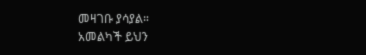መዛገቡ ያሳያል።
አመልካች ይህን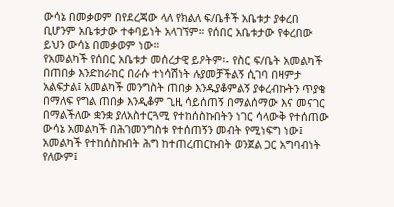ውሳኔ በመቃወም በየደረጃው ላለ የክልለ ፍ/ቤቶች አቤቱታ ያቀረበ ቢሆንም አቤቱታው ተቀባይነት አላገኘም። የሰበር አቤቱታው የቀረበው ይህን ውሳኔ በመቃወም ነው።
የአመልካች የሰበር አቤቱታ መሰረታዊ ይዖትም፡- የስር ፍ/ቤት አመልካች በጠበቃ እንድከራከር በራሱ ተነሳሽነት ሉያመቻችልኝ ሲገባ በዛምታ አልፍታል፤ አመልካች መንግስት ጠበቃ እንዱያቆምልኝ ያቀረብኩትን ጥያቄ በማለፍ የግል ጠበቃ እንዲቆም ጊዚ ሳይሰጠኝ በማልሰማው እና መናገር በማልችለው ቋንቋ ያለአስተርጓሚ የተከሰስኩበትን ነገር ሳላውቅ የተሰጠው ውሳኔ አመልካች በሕገመንግስቱ የተሰጠኝን መብት የሚነፍግ ነው፤ አመልካች የተከሰስኩበት ሕግ ከተጠረጠርኩበት ወንጀል ጋር አግባብነት የለውም፤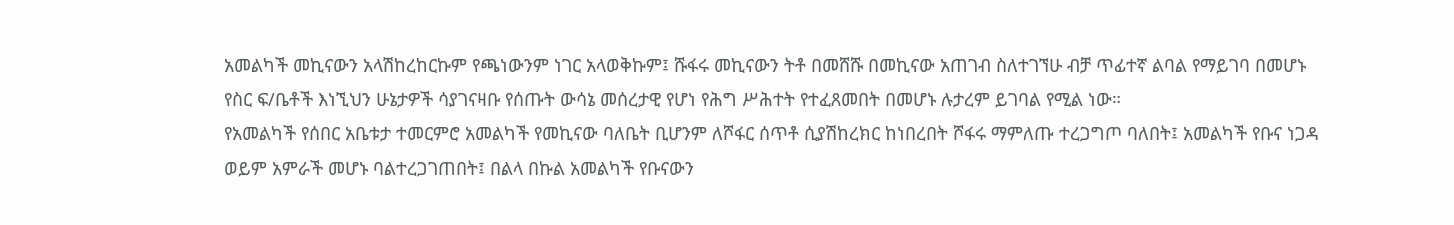አመልካች መኪናውን አላሽከረከርኩም የጫነውንም ነገር አላወቅኩም፤ ሹፋሩ መኪናውን ትቶ በመሸሹ በመኪናው አጠገብ ስለተገኘሁ ብቻ ጥፊተኛ ልባል የማይገባ በመሆኑ የስር ፍ/ቤቶች እነኚህን ሁኔታዎች ሳያገናዛቡ የሰጡት ውሳኔ መሰረታዊ የሆነ የሕግ ሥሕተት የተፈጸመበት በመሆኑ ሉታረም ይገባል የሚል ነው።
የአመልካች የሰበር አቤቱታ ተመርምሮ አመልካች የመኪናው ባለቤት ቢሆንም ለሾፋር ሰጥቶ ሲያሽከረክር ከነበረበት ሾፋሩ ማምለጡ ተረጋግጦ ባለበት፤ አመልካች የቡና ነጋዳ ወይም አምራች መሆኑ ባልተረጋገጠበት፤ በልላ በኩል አመልካች የቡናውን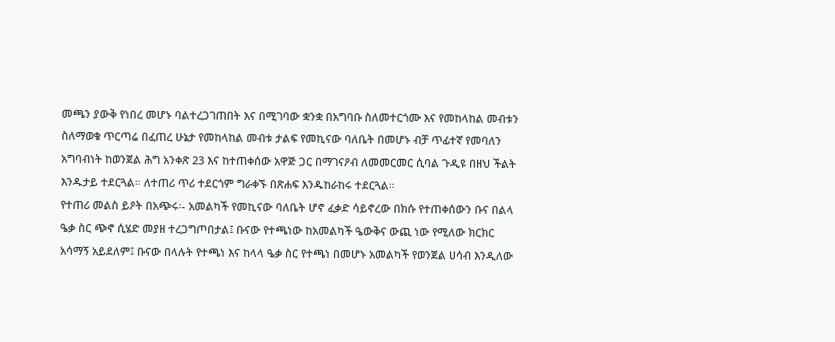መጫን ያውቅ የነበረ መሆኑ ባልተረጋገጠበት እና በሚገባው ቋንቋ በአግባቡ ስለመተርጎሙ እና የመከላከል መብቱን ስለማወቁ ጥርጣሬ በፈጠረ ሁኔታ የመከላከል መብቱ ታልፍ የመኪናው ባለቤት በመሆኑ ብቻ ጥፊተኛ የመባለን አግባብነት ከወንጀል ሕግ አንቀጽ 23 እና ከተጠቀሰው አዋጅ ጋር በማገናዖብ ለመመርመር ሲባል ጉዲዩ በዘህ ችልት እንዱታይ ተደርጓል። ለተጠሪ ጥሪ ተደርጎም ግራቀኙ በጽሐፍ እንዱከራከሩ ተደርጓል።
የተጠሪ መልስ ይዖት በአጭሩ፡- አመልካች የመኪናው ባለቤት ሆኖ ፈቃድ ሳይኖረው በክሱ የተጠቀሰውን ቡና በልላ ዔቃ ስር ጭኖ ሲሄድ መያዘ ተረጋግጦበታል፤ ቡናው የተጫነው ከአመልካች ዔውቅና ውጪ ነው የሚለው ክርክር አሳማኝ አይደለም፤ ቡናው በላሉት የተጫነ እና ከላላ ዔቃ ስር የተጫነ በመሆኑ አመልካች የወንጀል ሀሳብ እንዲለው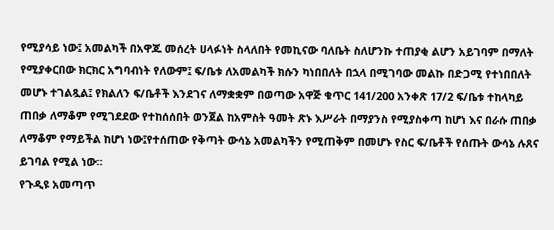የሚያሳይ ነው፤ አመልካች በአዋጁ መሰረት ሀላፉነት ስላለበት የመኪናው ባለቤት ስለሆንኩ ተጠያቂ ልሆን አይገባም በማለት የሚያቀርበው ክርክር አግባብነት የለውም፤ ፍ/ቤቱ ለአመልካች ክሱን ካነበበለት በኋላ በሚገባው መልኩ በድጋሚ የተነበበለት መሆኑ ተገልጿል፤ የክልለን ፍ/ቤቶች እንደገና ለማቋቋም በወጣው አዋጅ ቁጥር 141/200 አንቀጽ 17/2 ፍ/ቤቱ ተከላካይ ጠበቃ ለማቆም የሚገደደው የተከሰሰበት ወንጀል ከአምስት ዓመት ጽኑ እሥራት በማያንስ የሚያስቀጣ ከሆነ እና በራሱ ጠበቃ ለማቆም የማይችል ከሆነ ነው፤የተሰጠው የቅጣት ውሳኔ አመልካችን የሚጠቅም በመሆኑ የስር ፍ/ቤቶች የሰጡት ውሳኔ ሉጸና ይገባል የሚል ነው።
የጉዲዩ አመጣጥ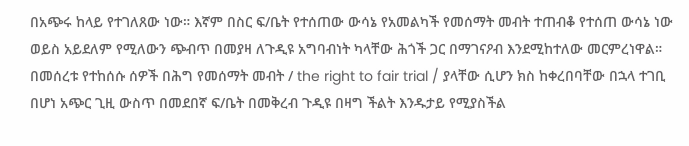በአጭሩ ከላይ የተገለጸው ነው። እኛም በስር ፍ/ቤት የተሰጠው ውሳኔ የአመልካች የመሰማት መብት ተጠብቆ የተሰጠ ውሳኔ ነው ወይስ አይደለም የሚለውን ጭብጥ በመያዛ ለጉዲዩ አግባብነት ካላቸው ሕጎች ጋር በማገናዖብ እንደሚከተለው መርምረነዋል።
በመሰረቱ የተከሰሱ ሰዎች በሕግ የመሰማት መብት / the right to fair trial / ያላቸው ሲሆን ክስ ከቀረበባቸው በኋላ ተገቢ በሆነ አጭር ጊዚ ውስጥ በመደበኛ ፍ/ቤት በመቅረብ ጉዲዩ በዛግ ችልት እንዱታይ የሚያስችል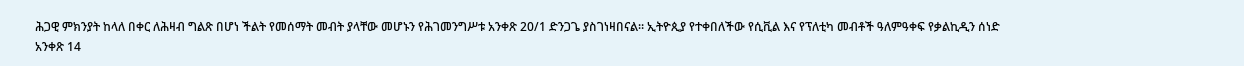ሕጋዊ ምክንያት ከላለ በቀር ለሕዛብ ግልጽ በሆነ ችልት የመሰማት መብት ያላቸው መሆኑን የሕገመንግሥቱ አንቀጽ 20/1 ድንጋጌ ያስገነዛበናል። ኢትዮጲያ የተቀበለችው የሲቪል እና የፕለቲካ መብቶች ዓለምዓቀፍ የቃልኪዲን ሰነድ አንቀጽ 14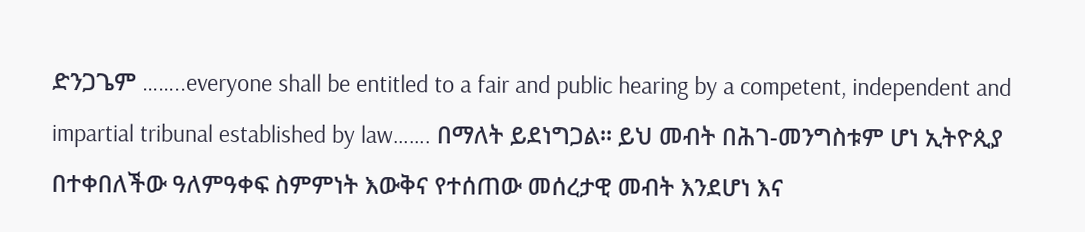ድንጋጌም ……..everyone shall be entitled to a fair and public hearing by a competent, independent and impartial tribunal established by law……. በማለት ይደነግጋል። ይህ መብት በሕገ-መንግስቱም ሆነ ኢትዮጲያ በተቀበለችው ዓለምዓቀፍ ስምምነት እውቅና የተሰጠው መሰረታዊ መብት እንደሆነ እና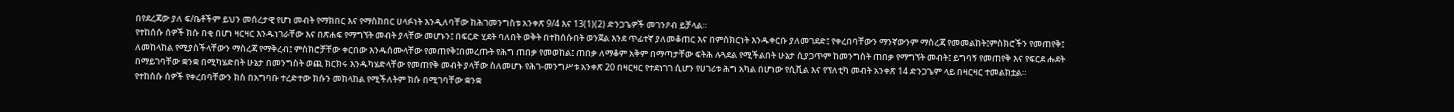በየደረጃው ያለ ፍ/ቤቶችም ይህን መሰረታዊ የሆነ መብት የማክበር እና የማስከበር ሀላፉነት እንዲለባቸው ከሕገመንግስቱ አንቀጽ 9/4 እና 13(1)(2) ድንጋጌዎች መገንዖብ ይቻላል።
የተከሰሱ ሰዎች ክሱ በቂ በሆነ ዛርዛር እንዱነገራቸው እና በጽሐፍ የማግኘት መብት ያላቸው መሆኑን፤ በፍርድ ሂደት ባለበት ወቅት በተከሰሱበት ወንጀል እንደ ጥፊተኛ ያለመቆጠር እና በምስክርነት እንዱቀርቡ ያለመገደድ፤ የቀረበባቸውን ማንኛውንም ማስረጃ የመመልከት፤ምስክሮችን የመጠየቅ፤ ለመከላከል የሚያስችላቸውን ማስረጃ የማቅረብ፤ ምስክሮቻቸው ቀርበው እንዱሰሙላቸው የመጠየቅ፤በመረጡት የሕግ ጠበቃ የመወከል፤ ጠበቃ ለማቆም አቅም በማጣታቸው ፍትሕ ሉጓደል የሚችልበት ሁኔታ ሲያጋጥም ከመንግስት ጠበቃ የማግኘት መብት፤ ይግባኝ የመጠየቅ እና የፍርደ ሑደት በማይገባቸው ቋንቋ በሚካሄድበት ሁኔታ በመንግስት ወጪ ክርክሩ እንዱካሄድላቸው የመጠየቅ መብት ያላቸው ስለመሆኑ የሕገ-መንግሥቱ አንቀጽ 20 በዛርዛር የተደነገገ ሲሆን የሀገሪቱ ሕግ አካል በሆነው የሲቪል እና የፕለቲካ መብት አንቀጽ 14 ድንጋጌም ላይ በዛርዛር ተመልክቷል።
የተከሰሱ ሰዎች የቀረበባቸውን ክስ በአግባቡ ተረድተው ክሱን መከላከል የሚችለትም ክሱ በሚገባቸው ቋንቋ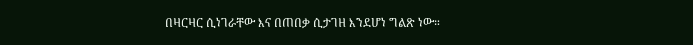በዛርዛር ሲነገራቸው እና በጠበቃ ሲታገዘ እንደሆነ ግልጽ ነው።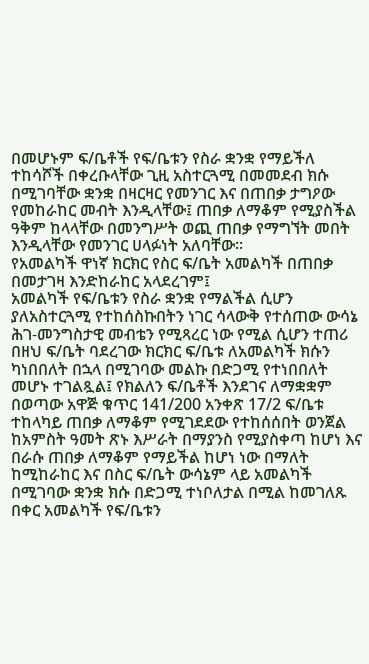በመሆኑም ፍ/ቤቶች የፍ/ቤቱን የስራ ቋንቋ የማይችለ ተከሳሾች በቀረቡላቸው ጊዚ አስተርጓሚ በመመደብ ክሱ በሚገባቸው ቋንቋ በዛርዛር የመንገር እና በጠበቃ ታግዖው የመከራከር መብት እንዲላቸው፤ ጠበቃ ለማቆም የሚያስችል ዓቅም ከላላቸው በመንግሥት ወጪ ጠበቃ የማግኘት መበት እንዲላቸው የመንገር ሀላፉነት አለባቸው።
የአመልካች ዋነኛ ክርክር የስር ፍ/ቤት አመልካች በጠበቃ በመታገዛ እንድከራከር አላደረገም፤
አመልካች የፍ/ቤቱን የስራ ቋንቋ የማልችል ሲሆን ያለአስተርጓሚ የተከሰስኩበትን ነገር ሳላውቅ የተሰጠው ውሳኔ ሕገ-መንግስታዊ መብቴን የሚጻረር ነው የሚል ሲሆን ተጠሪ በዘህ ፍ/ቤት ባደረገው ክርክር ፍ/ቤቱ ለአመልካች ክሱን ካነበበለት በኋላ በሚገባው መልኩ በድጋሚ የተነበበለት መሆኑ ተገልጿል፤ የክልለን ፍ/ቤቶች እንደገና ለማቋቋም በወጣው አዋጅ ቁጥር 141/200 አንቀጽ 17/2 ፍ/ቤቱ ተከላካይ ጠበቃ ለማቆም የሚገደደው የተከሰሰበት ወንጀል ከአምስት ዓመት ጽኑ እሥራት በማያንስ የሚያስቀጣ ከሆነ እና በራሱ ጠበቃ ለማቆም የማይችል ከሆነ ነው በማለት ከሚከራከር እና በስር ፍ/ቤት ውሳኔም ላይ አመልካች በሚገባው ቋንቋ ክሱ በድጋሚ ተነቦለታል በሚል ከመገለጹ በቀር አመልካች የፍ/ቤቱን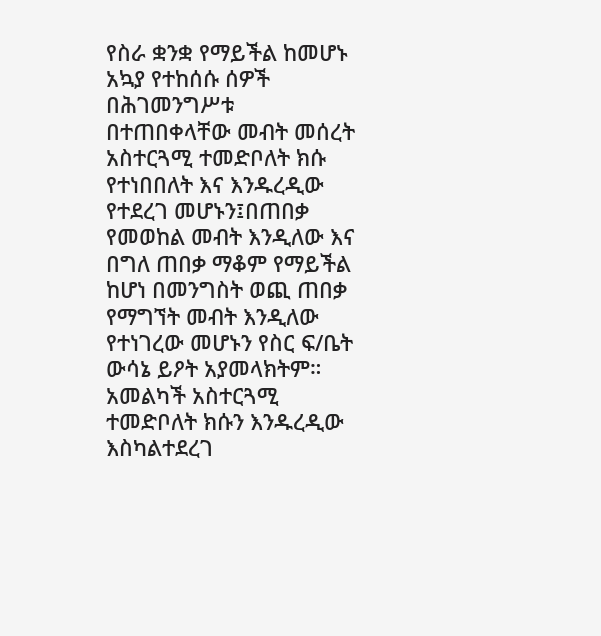የስራ ቋንቋ የማይችል ከመሆኑ አኳያ የተከሰሱ ሰዎች በሕገመንግሥቱ በተጠበቀላቸው መብት መሰረት አስተርጓሚ ተመድቦለት ክሱ የተነበበለት እና እንዱረዲው የተደረገ መሆኑን፤በጠበቃ የመወከል መብት እንዲለው እና በግለ ጠበቃ ማቆም የማይችል ከሆነ በመንግስት ወጪ ጠበቃ የማግኘት መብት እንዲለው የተነገረው መሆኑን የስር ፍ/ቤት ውሳኔ ይዖት አያመላክትም።
አመልካች አስተርጓሚ ተመድቦለት ክሱን እንዱረዲው እስካልተደረገ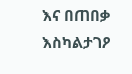እና በጠበቃ እስካልታገዖ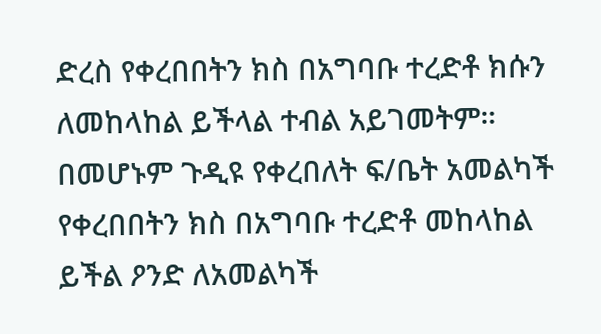ድረስ የቀረበበትን ክስ በአግባቡ ተረድቶ ክሱን ለመከላከል ይችላል ተብል አይገመትም። በመሆኑም ጉዲዩ የቀረበለት ፍ/ቤት አመልካች የቀረበበትን ክስ በአግባቡ ተረድቶ መከላከል ይችል ዖንድ ለአመልካች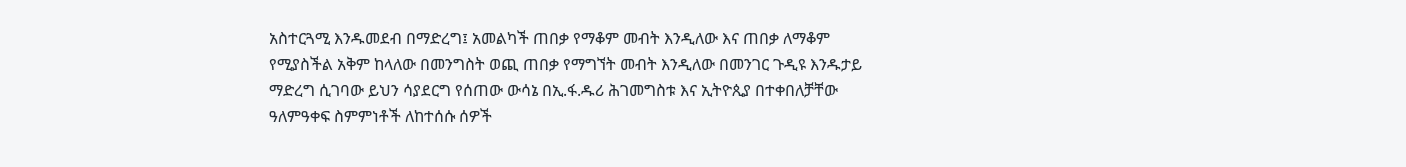አስተርጓሚ እንዱመደብ በማድረግ፤ አመልካች ጠበቃ የማቆም መብት እንዲለው እና ጠበቃ ለማቆም የሚያስችል አቅም ከላለው በመንግስት ወጪ ጠበቃ የማግኘት መብት እንዲለው በመንገር ጉዲዩ እንዱታይ ማድረግ ሲገባው ይህን ሳያደርግ የሰጠው ውሳኔ በኢ.ፋ.ዱሪ ሕገመግስቱ እና ኢትዮጲያ በተቀበለቻቸው ዓለምዓቀፍ ስምምነቶች ለከተሰሱ ሰዎች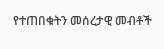የተጠበቁትን መሰረታዊ መብቶች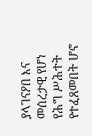ያላገናዖበ እና መሰረታዊ የሆነ የሕግ ሥሕተት የተፈጸመበት ሆኖ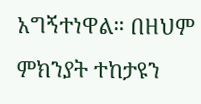አግኝተነዋል። በዘህም ምክንያት ተከታዩን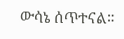ውሳኔ ሰጥተናል።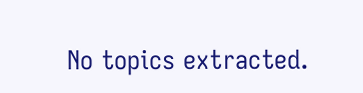No topics extracted.